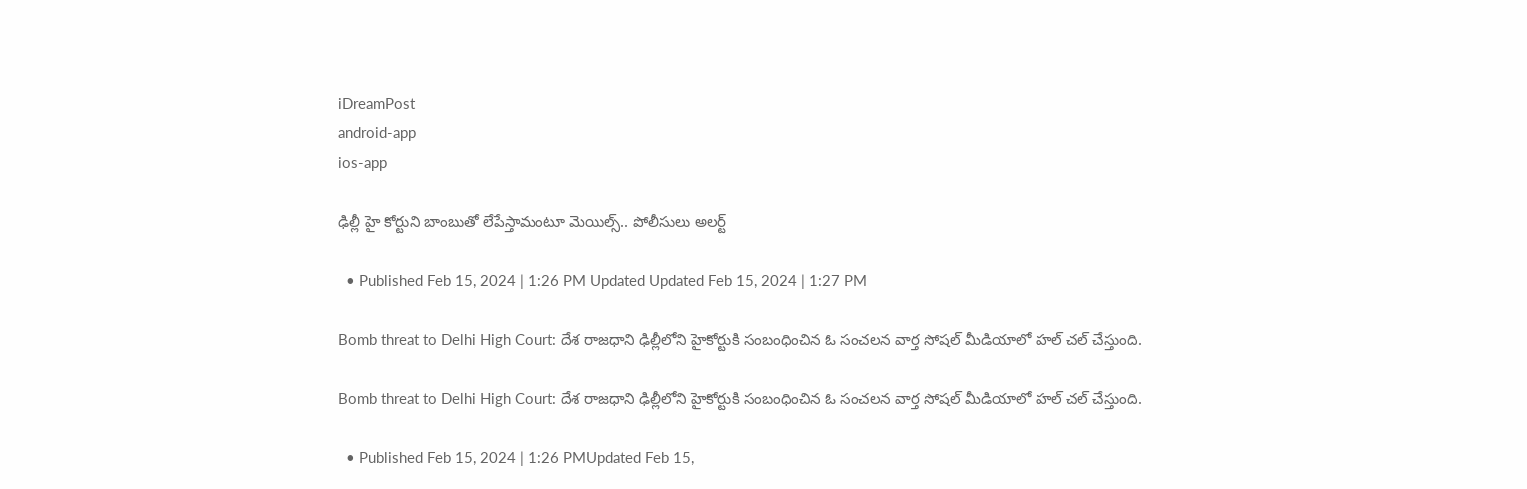iDreamPost
android-app
ios-app

ఢిల్లీ హై కోర్టుని బాంబుతో లేపేస్తామంటూ మెయిల్స్.. పోలీసులు అలర్ట్

  • Published Feb 15, 2024 | 1:26 PM Updated Updated Feb 15, 2024 | 1:27 PM

Bomb threat to Delhi High Court: దేశ రాజధాని ఢిల్లీలోని హైకోర్టుకి సంబంధించిన ఓ సంచలన వార్త సోషల్ మీడియాలో హల్ చల్ చేస్తుంది.

Bomb threat to Delhi High Court: దేశ రాజధాని ఢిల్లీలోని హైకోర్టుకి సంబంధించిన ఓ సంచలన వార్త సోషల్ మీడియాలో హల్ చల్ చేస్తుంది.

  • Published Feb 15, 2024 | 1:26 PMUpdated Feb 15,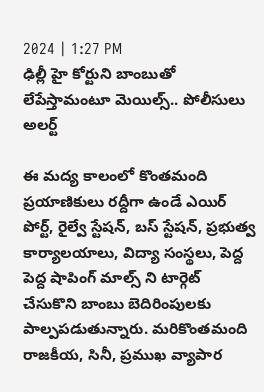2024 | 1:27 PM
ఢిల్లీ హై కోర్టుని బాంబుతో లేపేస్తామంటూ మెయిల్స్.. పోలీసులు అలర్ట్

ఈ మద్య కాలంలో కొంతమంది ప్రయాణికులు రద్దీగా ఉండే ఎయిర్ పోర్ట్, రైల్వే స్టేషన్, బస్ స్టేషన్, ప్రభుత్వ కార్యాలయాలు, విద్యా సంస్థలు, పెద్ద పెద్ద షాపింగ్ మాల్స్ ని టార్గెట్ చేసుకొని బాంబు బెదిరింపులకు పాల్పపడుతున్నారు. మరికొంతమంది రాజకీయ, సినీ, ప్రముఖ వ్యాపార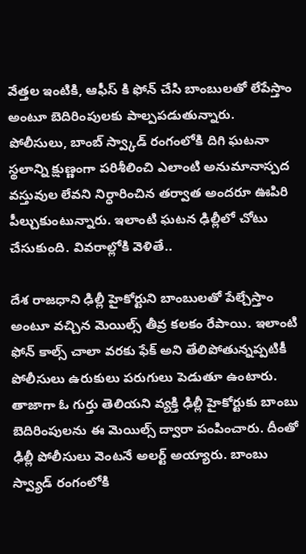వేత్తల ఇంటికి, ఆఫీస్ కి ఫోన్ చేసి బాంబులతో లేపేస్తాం అంటూ బెదిరింపులకు పాల్పపడుతున్నారు. పోలీసులు, బాంబ్ స్వ్కాడ్ రంగంలోకి దిగి ఘటనా స్థలాన్ని క్షుణ్ణంగా పరిశీలించి ఎలాంటి అనుమానాస్పద వస్తువుల లేవని నిర్ధారించిన తర్వాత అందరూ ఊపిరి పీల్చుకుంటున్నారు. ఇలాంటి ఘటన ఢిల్లీలో చోటు చేసుకుంది. వివరాల్లోకి వెళితే..

దేశ రాజధాని ఢిల్లీ హైకోర్టుని బాంబులతో పేల్చేస్తాం అంటూ వచ్చిన మెయిల్స్ తీవ్ర కలకం రేపాయి. ఇలాంటి ఫోన్ కాల్స్ చాలా వరకు ఫేక్ అని తేలిపోతున్నప్పటికీ పోలీసులు ఉరుకులు పరుగులు పెడుతూ ఉంటారు. తాజాగా ఓ గుర్తు తెలియని వ్యక్తి ఢిల్లీ హైకోర్టుకు బాంబు బెదిరింపులను ఈ మెయిల్స్ ద్వారా పంపించారు. దీంతో ఢిల్లీ పోలీసులు వెంటనే అలర్ట్ అయ్యారు. బాంబు స్వ్యాడ్ రంగంలోకి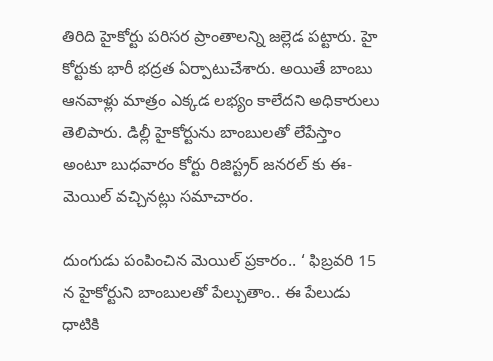తిరిది హైకోర్టు పరిసర ప్రాంతాలన్ని జల్లెడ పట్టారు. హై కోర్టుకు భారీ భద్రత ఏర్పాటుచేశారు. అయితే బాంబు ఆనవాళ్లు మాత్రం ఎక్కడ లభ్యం కాలేదని అధికారులు తెలిపారు. డిల్లీ హైకోర్టును బాంబులతో లేపేస్తాం అంటూ బుధవారం కోర్టు రిజిస్ట్రర్ జనరల్ కు ఈ-మెయిల్ వచ్చినట్లు సమాచారం.

దుంగుడు పంపించిన మెయిల్ ప్రకారం.. ‘ ఫిబ్రవరి 15 న హైకోర్టుని బాంబులతో పేల్చుతాం.. ఈ పేలుడు ధాటికి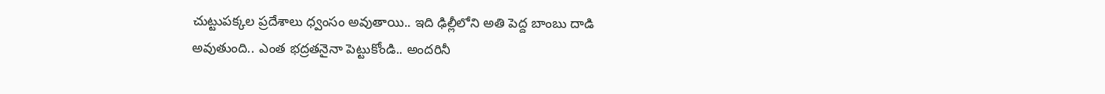చుట్టుపక్కల ప్రదేశాలు ధ్వంసం అవుతాయి.. ఇది ఢిల్లీలోని అతి పెద్ద బాంబు దాడి అవుతుంది.. ఎంత భద్రతనైనా పెట్టుకోండి.. అందరినీ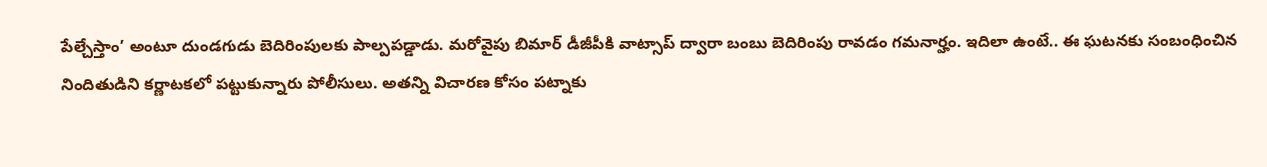పేల్చేస్తాం’ అంటూ దుండగుడు బెదిరింపులకు పాల్పపడ్డాడు. మరోవైపు బిమార్ డీజీపీకి వాట్సాప్ ద్వారా బంబు బెదిరింపు రావడం గమనార్హం. ఇదిలా ఉంటే.. ఈ ఘటనకు సంబంధించిన నిందితుడిని కర్ణాటకలో పట్టుకున్నారు పోలీసులు. అతన్ని విచారణ కోసం పట్నాకు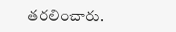తరలించారు.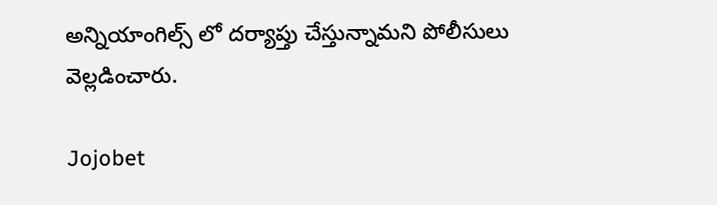అన్నియాంగిల్స్ లో దర్యాప్తు చేస్తున్నామని పోలీసులు వెల్లడించారు.

Jojobet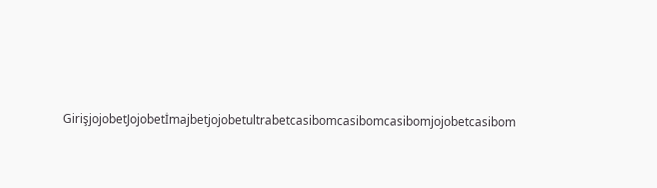GirişjojobetJojobetİmajbetjojobetultrabetcasibomcasibomcasibomjojobetcasibom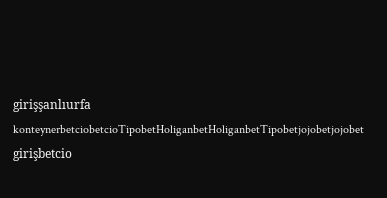girişşanlıurfa konteynerbetciobetcioTipobetHoliganbetHoliganbetTipobetjojobetjojobet girişbetcio